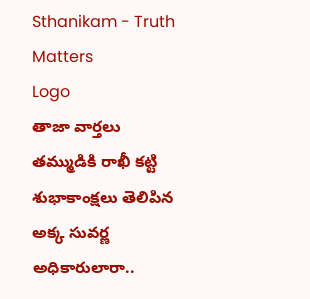Sthanikam - Truth Matters
Logo
తాజా వార్తలు
తమ్ముడికి రాఖీ కట్టి శుభాకాంక్షలు తెలిపిన అక్క సువర్ణ అధికారులారా..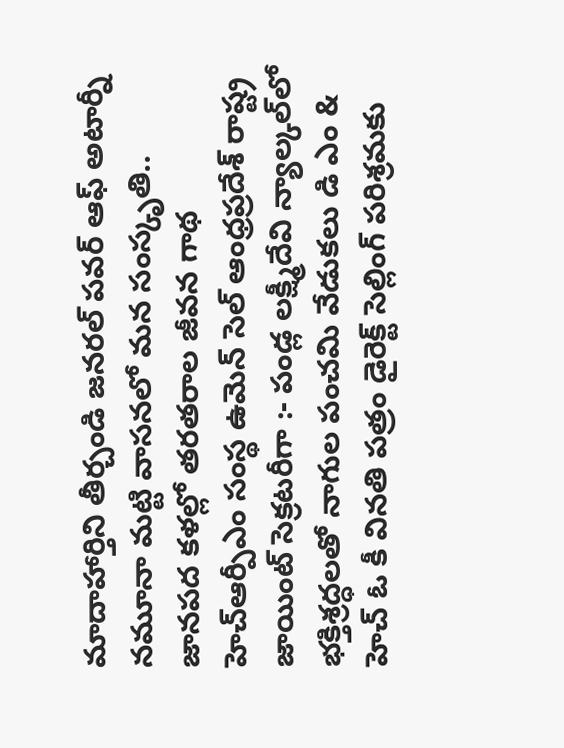మాదాహార్తిని తీర్చండి జనరల్ పవర్ ఆఫ్ అటార్నీ నమూనా మట్టి వాసనలో మన సంస్కృతి.. జానపద కళల్లో తరతరాల జీవన గాథ హెచ్ఆర్పీఎం సంస్థ ఉమెన్ సెల్ ఆంధ్రప్రదేశ్ రాష్ట్ర జాయింట్ సెక్రటరీగా :- పండ్ల లక్ష్మీదేవి న్యాల్కల్‌లో భక్తిశ్రద్ధలతో నాగుల పంచమి వేడుకలు డి ఎం & హెచ్ ఓ కీ వినతి పత్రం డైరెక్ట్ సెల్లింగ్ పరిశ్రమకు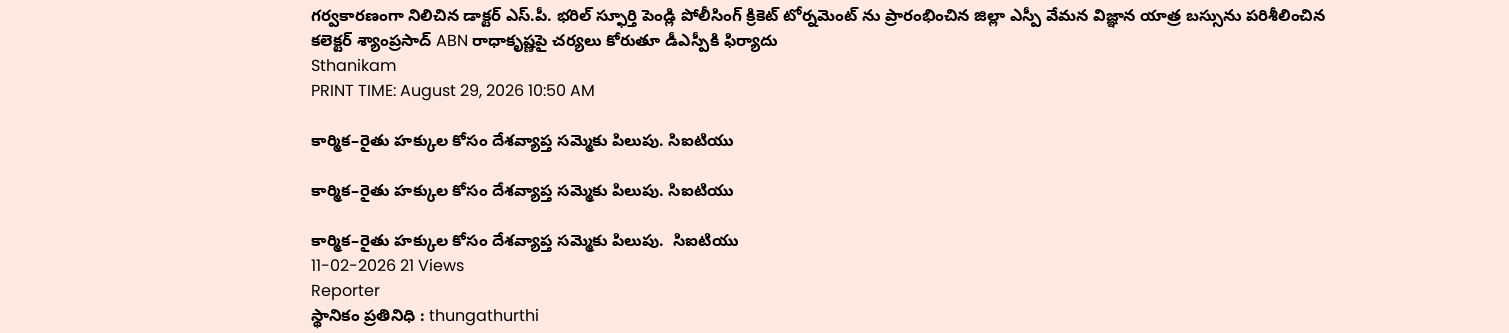గర్వకారణంగా నిలిచిన డాక్టర్ ఎస్.పీ. భరిల్ స్ఫూర్తి పెండ్లి పోలీసింగ్ క్రికెట్ టోర్నమెంట్ ను ప్రారంభించిన జిల్లా ఎస్పీ వేమన విజ్ఞాన యాత్ర బస్సును పరిశీలించిన కలెక్టర్ శ్యాంప్రసాద్ ABN రాధాకృష్ణపై చర్యలు కోరుతూ డీఎస్పీకి ఫిర్యాదు
Sthanikam
PRINT TIME: August 29, 2026 10:50 AM

కార్మిక–రైతు హక్కుల కోసం దేశవ్యాప్త సమ్మెకు పిలుపు. సిఐటియు

కార్మిక–రైతు హక్కుల కోసం దేశవ్యాప్త సమ్మెకు పిలుపు. సిఐటియు

కార్మిక–రైతు హక్కుల కోసం దేశవ్యాప్త సమ్మెకు పిలుపు.  సిఐటియు
11-02-2026 21 Views
Reporter
స్థానికం ప్రతినిధి : thungathurthi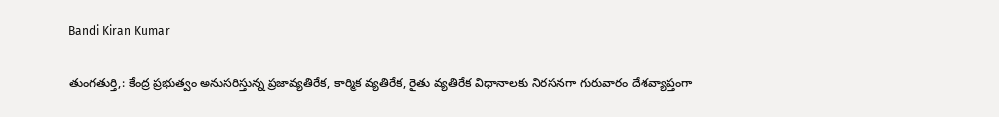Bandi Kiran Kumar

తుంగతుర్తి,: కేంద్ర ప్రభుత్వం అనుసరిస్తున్న ప్రజావ్యతిరేక, కార్మిక వ్యతిరేక, రైతు వ్యతిరేక విధానాలకు నిరసనగా గురువారం దేశవ్యాప్తంగా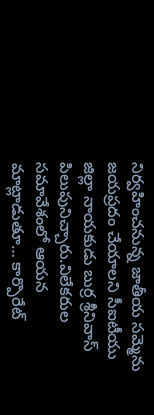నిర్వహించనున్న జాతీయ సమ్మెను జయప్రదం చేయాలని సీఐటీయు జిల్లా నాయకుడు బుర్ర శ్రీనివాస్ పిలుపునిచ్చారు.విలేకరుల సమావేశంలో ఆయన మాట్లాడుతూ… కార్పొరేట్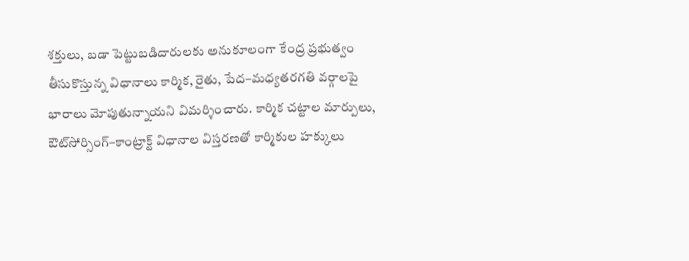శక్తులు, బడా పెట్టుబడిదారులకు అనుకూలంగా కేంద్ర ప్రభుత్వం తీసుకొస్తున్న విధానాలు కార్మిక, రైతు, పేద–మధ్యతరగతి వర్గాలపై భారాలు మోపుతున్నాయని విమర్శించారు. కార్మిక చట్టాల మార్పులు, ఔట్‌సోర్సింగ్–కాంట్రాక్ట్ విధానాల విస్తరణతో కార్మికుల హక్కులు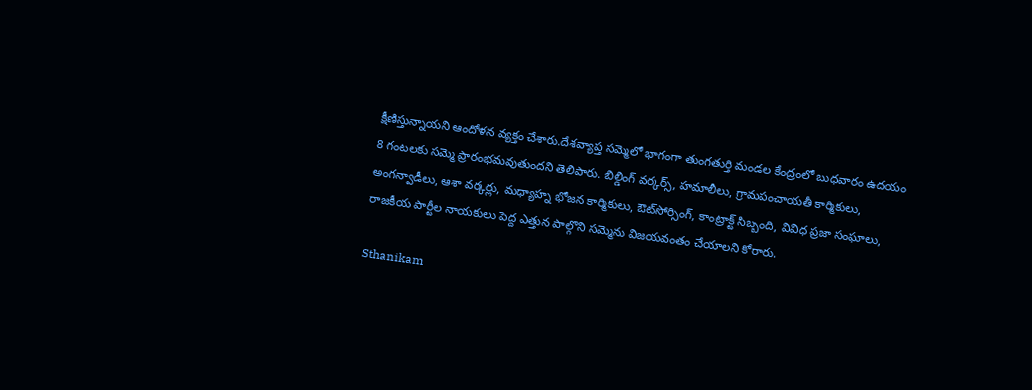క్షీణిస్తున్నాయని ఆందోళన వ్యక్తం చేశారు.దేశవ్యాప్త సమ్మెలో భాగంగా తుంగతుర్తి మండల కేంద్రంలో బుధవారం ఉదయం 8 గంటలకు సమ్మె ప్రారంభమవుతుందని తెలిపారు. బిల్డింగ్ వర్కర్స్, హమాలీలు, గ్రామపంచాయతీ కార్మికులు, అంగన్వాడీలు, ఆశా వర్కర్లు, మధ్యాహ్న భోజన కార్మికులు, ఔట్‌సోర్సింగ్, కాంట్రాక్ట్ సిబ్బంది, వివిధ ప్రజా సంఘాలు, రాజకీయ పార్టీల నాయకులు పెద్ద ఎత్తున పాల్గొని సమ్మెను విజయవంతం చేయాలని కోరారు.

Sthanikam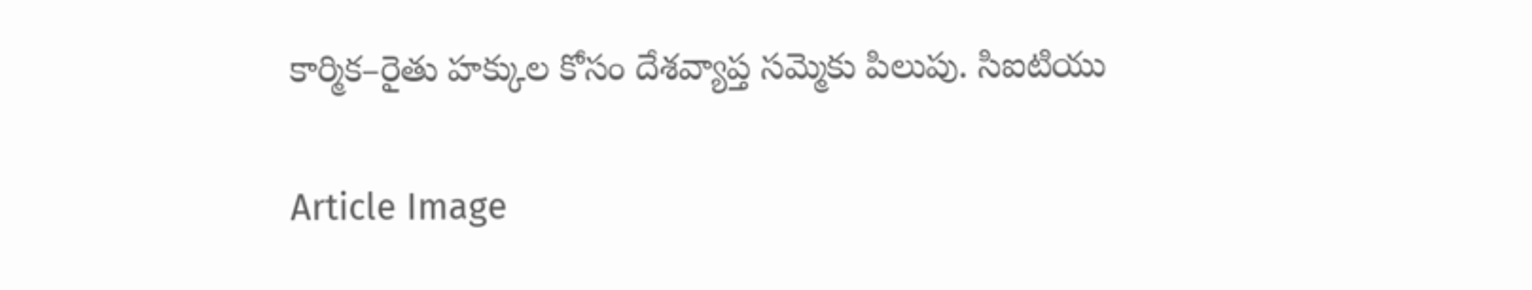కార్మిక–రైతు హక్కుల కోసం దేశవ్యాప్త సమ్మెకు పిలుపు. సిఐటియు

Article Image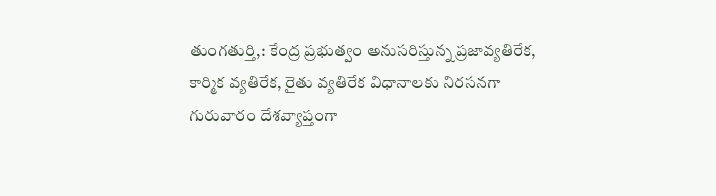తుంగతుర్తి,: కేంద్ర ప్రభుత్వం అనుసరిస్తున్న ప్రజావ్యతిరేక, కార్మిక వ్యతిరేక, రైతు వ్యతిరేక విధానాలకు నిరసనగా గురువారం దేశవ్యాప్తంగా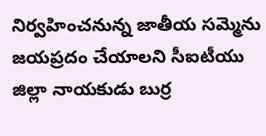నిర్వహించనున్న జాతీయ సమ్మెను జయప్రదం చేయాలని సీఐటీయు జిల్లా నాయకుడు బుర్ర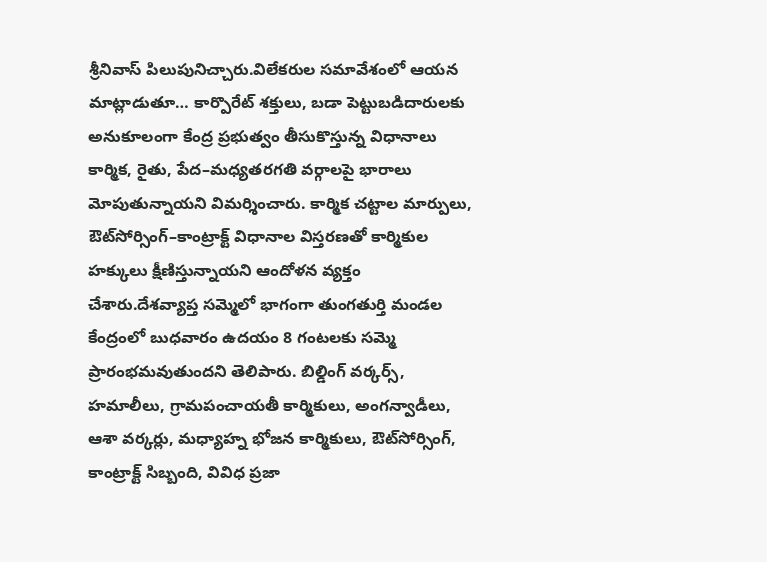శ్రీనివాస్ పిలుపునిచ్చారు.విలేకరుల సమావేశంలో ఆయన మాట్లాడుతూ… కార్పొరేట్ శక్తులు, బడా పెట్టుబడిదారులకు అనుకూలంగా కేంద్ర ప్రభుత్వం తీసుకొస్తున్న విధానాలు కార్మిక, రైతు, పేద–మధ్యతరగతి వర్గాలపై భారాలు మోపుతున్నాయని విమర్శించారు. కార్మిక చట్టాల మార్పులు, ఔట్‌సోర్సింగ్–కాంట్రాక్ట్ విధానాల విస్తరణతో కార్మికుల హక్కులు క్షీణిస్తున్నాయని ఆందోళన వ్యక్తం చేశారు.దేశవ్యాప్త సమ్మెలో భాగంగా తుంగతుర్తి మండల కేంద్రంలో బుధవారం ఉదయం 8 గంటలకు సమ్మె ప్రారంభమవుతుందని తెలిపారు. బిల్డింగ్ వర్కర్స్, హమాలీలు, గ్రామపంచాయతీ కార్మికులు, అంగన్వాడీలు, ఆశా వర్కర్లు, మధ్యాహ్న భోజన కార్మికులు, ఔట్‌సోర్సింగ్, కాంట్రాక్ట్ సిబ్బంది, వివిధ ప్రజా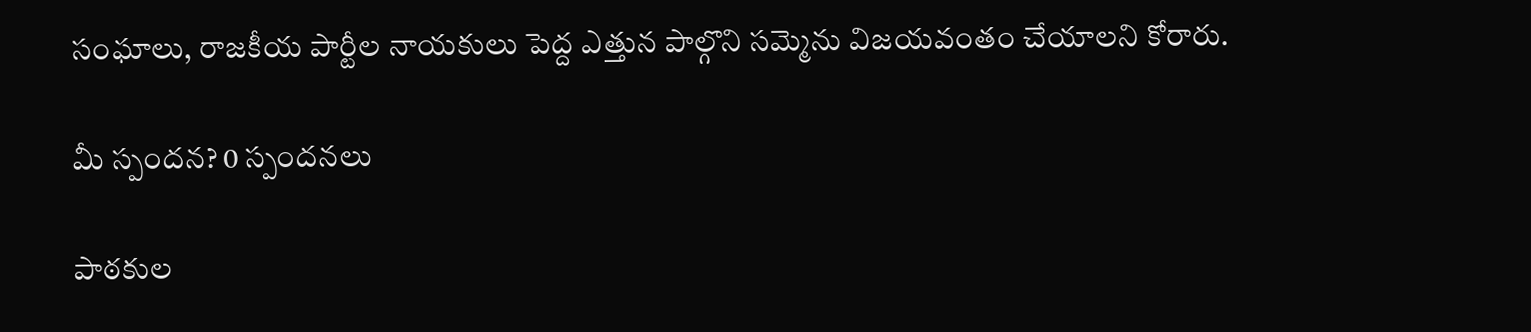సంఘాలు, రాజకీయ పార్టీల నాయకులు పెద్ద ఎత్తున పాల్గొని సమ్మెను విజయవంతం చేయాలని కోరారు.

మీ స్పందన? 0 స్పందనలు

పాఠకుల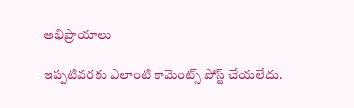అభిప్రాయాలు

ఇప్పటివరకు ఎలాంటి కామెంట్స్ పోస్ట్ చేయలేదు.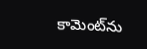కామెంట్‌ను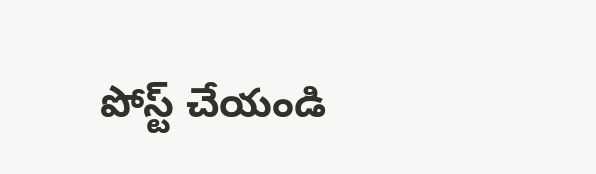పోస్ట్ చేయండి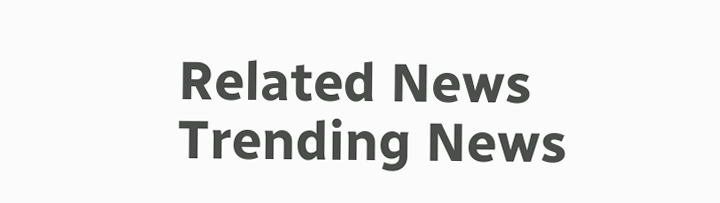Related News
Trending News